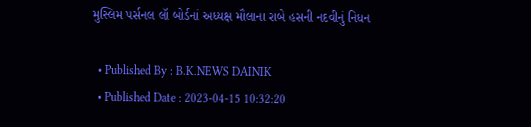મુસ્લિમ પર્સનલ લૉ બોર્ડનાં અધ્યક્ષ મૌલાના રાબે હસની નદવીનું નિધન

  • Published By : B.K.NEWS DAINIK
  • Published Date : 2023-04-15 10:32:20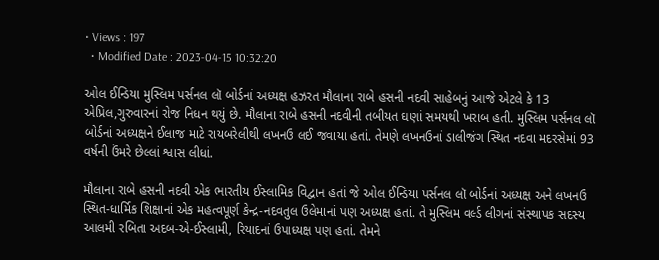• Views : 197
  • Modified Date : 2023-04-15 10:32:20

ઓલ ઈન્ડિયા મુસ્લિમ પર્સનલ લૉ બોર્ડનાં અધ્યક્ષ હઝરત મૌલાના રાબે હસની નદવી સાહેબનું આજે એટલે કે 13 એપ્રિલ,ગુરુવારનાં રોજ નિધન થયું છે. મૌલાના રાબે હસની નદવીની તબીયત ઘણાં સમયથી ખરાબ હતી. મુસ્લિમ પર્સનલ લૉ બોર્ડનાં અધ્યક્ષને ઈલાજ માટે રાયબરેલીથી લખનઉ લઈ જવાયા હતાં. તેમણે લખનઉનાં ડાલીજંગ સ્થિત નદવા મદરસેમાં 93 વર્ષની ઉંમરે છેલ્લાં શ્વાસ લીધાં.

મૌલાના રાબે હસની નદવી એક ભારતીય ઈસ્લામિક વિદ્વાન હતાં જે ઓલ ઈન્ડિયા પર્સનલ લૉ બોર્ડનાં અધ્યક્ષ અને લખનઉ સ્થિત-ધાર્મિક શિક્ષાનાં એક મહત્વપૂર્ણ કેન્દ્ર-નદવતુલ ઉલેમાનાં પણ અધ્યક્ષ હતાં. તે મુસ્લિમ વર્લ્ડ લીગનાં સંસ્થાપક સદસ્ય આલમી રબિતા અદબ-એ-ઈસ્લામી, રિયાદનાં ઉપાધ્યક્ષ પણ હતાં. તેમને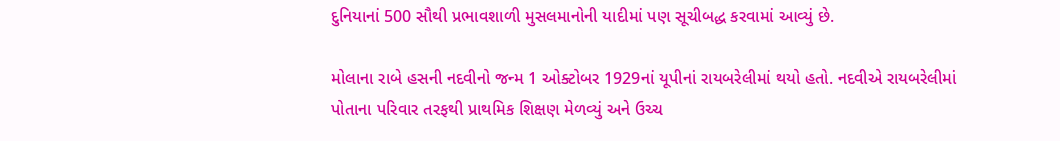દુનિયાનાં 500 સૌથી પ્રભાવશાળી મુસલમાનોની યાદીમાં પણ સૂચીબદ્ધ કરવામાં આવ્યું છે.

મોલાના રાબે હસની નદવીનો જન્મ 1 ઓક્ટોબર 1929નાં યૂપીનાં રાયબરેલીમાં થયો હતો. નદવીએ રાયબરેલીમાં પોતાના પરિવાર તરફથી પ્રાથમિક શિક્ષણ મેળવ્યું અને ઉચ્ચ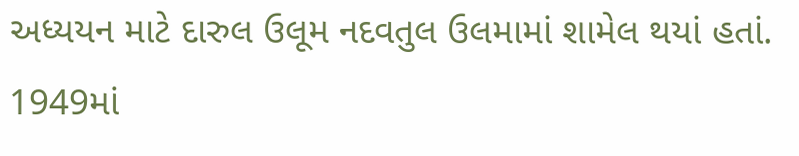અધ્યયન માટે દારુલ ઉલૂમ નદવતુલ ઉલમામાં શામેલ થયાં હતાં. 1949માં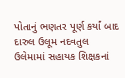પોતાનું ભણતર પૂર્ણ કર્યાં બાદ દારુલ ઉલૂમ નદવતુલ ઉલેમામાં સહાયક શિક્ષકનાં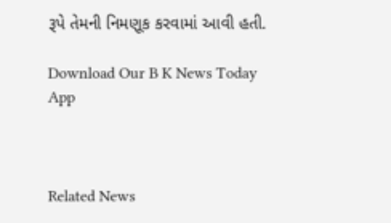રૂપે તેમની નિમણૂક કરવામાં આવી હતી.

Download Our B K News Today App



Related News